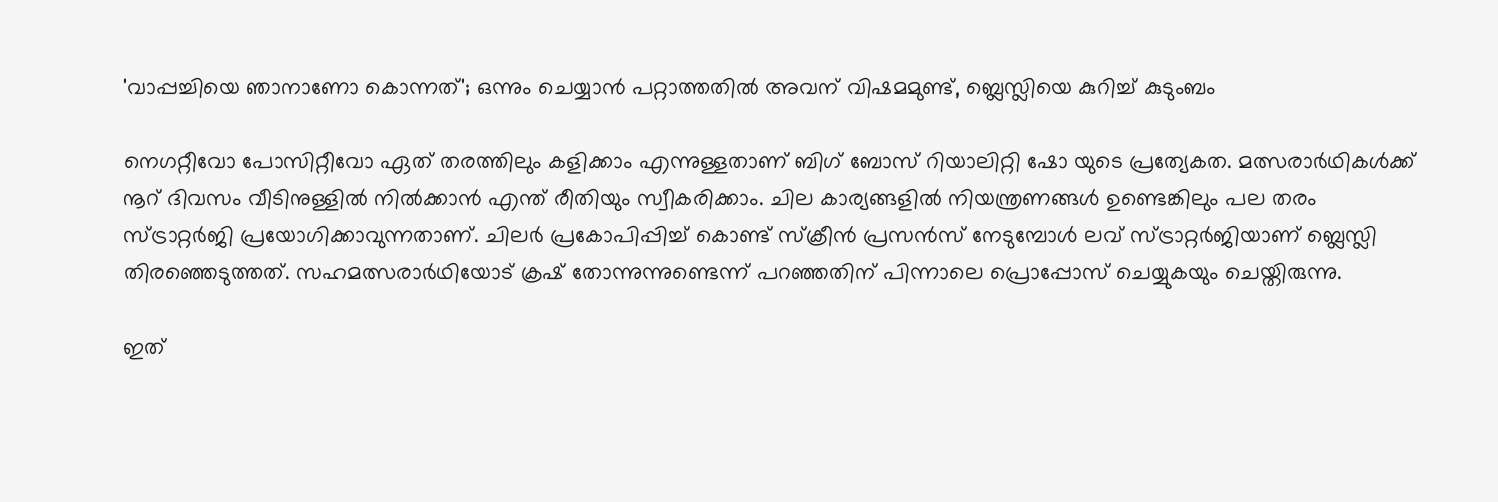'വാപ്പച്ചിയെ ഞാനാണോ കൊന്നത്'; ഒന്നും ചെയ്യാന്‍ പറ്റാത്തതില്‍ അവന് വിഷമമുണ്ട്, ബ്ലെസ്ലിയെ കുറിച്ച് കുടുംബം

നെഗറ്റീവോ പോസിറ്റീവോ ഏത് തരത്തിലും കളിക്കാം എന്നുള്ളതാണ് ബിഗ് ബോസ് റിയാലിറ്റി ഷോ യുടെ പ്രത്യേകത. മത്സരാര്‍ഥികള്‍ക്ക് നൂറ് ദിവസം വീടിനുള്ളില്‍ നില്‍ക്കാന്‍ എന്ത് രീതിയും സ്വീകരിക്കാം. ചില കാര്യങ്ങളില്‍ നിയന്ത്രണങ്ങള്‍ ഉണ്ടെങ്കിലും പല തരം സ്ട്രാറ്റര്‍ജി പ്രയോഗിക്കാവുന്നതാണ്. ചിലര്‍ പ്രകോപിപ്പിച്ച് കൊണ്ട് സ്‌ക്രീന്‍ പ്രസന്‍സ് നേടുമ്പോള്‍ ലവ് സ്ട്രാറ്റര്‍ജിയാണ് ബ്ലെസ്ലി തിരഞ്ഞെടുത്തത്. സഹമത്സരാര്‍ഥിയോട് ക്രഷ് തോന്നുന്നുണ്ടെന്ന് പറഞ്ഞതിന് പിന്നാലെ പ്രൊപ്പോസ് ചെയ്യുകയും ചെയ്തിരുന്നു.

ഇത്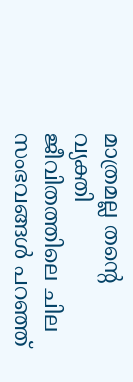മാത്രമല്ല തന്റെ വ്യക്തി ജീവിതത്തിലെ ചില സംഭവങ്ങള്‍ പറഞ്ഞ്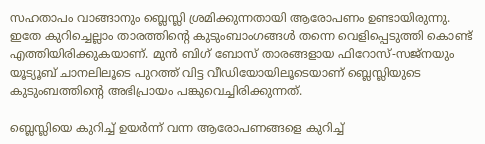സഹതാപം വാങ്ങാനും ബ്ലെസ്ലി ശ്രമിക്കുന്നതായി ആരോപണം ഉണ്ടായിരുന്നു. ഇതേ കുറിച്ചെല്ലാം താരത്തിന്റെ കുടുംബാംഗങ്ങള്‍ തന്നെ വെളിപ്പെടുത്തി കൊണ്ട് എത്തിയിരിക്കുകയാണ്. മുന്‍ ബിഗ് ബോസ് താരങ്ങളായ ഫിറോസ്-സജ്‌നയും യൂട്യൂബ് ചാനലിലൂടെ പുറത്ത് വിട്ട വീഡിയോയിലൂടെയാണ് ബ്ലെസ്ലിയുടെ കുടുംബത്തിന്റെ അഭിപ്രായം പങ്കുവെച്ചിരിക്കുന്നത്.

ബ്ലെസ്ലിയെ കുറിച്ച് ഉയര്‍ന്ന് വന്ന ആരോപണങ്ങളെ കുറിച്ച്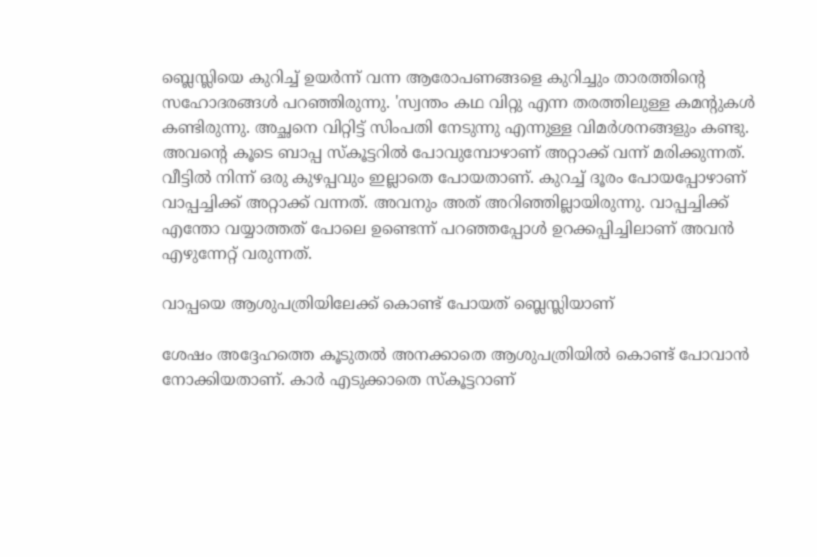ബ്ലെസ്ലിയെ കുറിച്ച് ഉയര്‍ന്ന് വന്ന ആരോപണങ്ങളെ കുറിച്ചും താരത്തിന്റെ സഹോദരങ്ങള്‍ പറഞ്ഞിരുന്നു. 'സ്വന്തം കഥ വിറ്റു എന്ന തരത്തിലുള്ള കമന്റുകള്‍ കണ്ടിരുന്നു. അച്ഛനെ വിറ്റിട്ട് സിംപതി നേടുന്നു എന്നുള്ള വിമര്‍ശനങ്ങളും കണ്ടു. അവന്റെ കൂടെ ബാപ്പ സ്‌കൂട്ടറില്‍ പോവുമ്പോഴാണ് അറ്റാക്ക് വന്ന് മരിക്കുന്നത്. വീട്ടില്‍ നിന്ന് ഒരു കുഴപ്പവും ഇല്ലാതെ പോയതാണ്. കുറച്ച് ദൂരം പോയപ്പോഴാണ് വാപ്പച്ചിക്ക് അറ്റാക്ക് വന്നത്. അവനും അത് അറിഞ്ഞില്ലായിരുന്നു. വാപ്പച്ചിക്ക് എന്തോ വയ്യാത്തത് പോലെ ഉണ്ടെന്ന് പറഞ്ഞപ്പോള്‍ ഉറക്കപ്പിച്ചിലാണ് അവന്‍ എഴുന്നേറ്റ് വരുന്നത്.

വാപ്പയെ ആശുപത്രിയിലേക്ക് കൊണ്ട് പോയത് ബ്ലെസ്ലിയാണ്

ശേഷം അദ്ദേഹത്തെ കൂടുതല്‍ അനക്കാതെ ആശുപത്രിയില്‍ കൊണ്ട് പോവാന്‍ നോക്കിയതാണ്. കാര്‍ എടുക്കാതെ സ്‌കൂട്ടറാണ്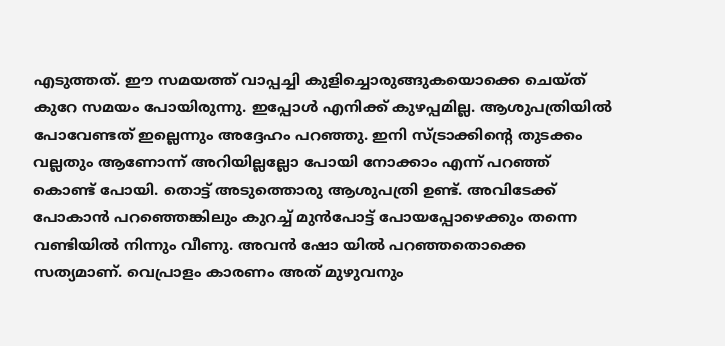എടുത്തത്. ഈ സമയത്ത് വാപ്പച്ചി കുളിച്ചൊരുങ്ങുകയൊക്കെ ചെയ്ത് കുറേ സമയം പോയിരുന്നു. ഇപ്പോള്‍ എനിക്ക് കുഴപ്പമില്ല. ആശുപത്രിയില്‍ പോവേണ്ടത് ഇല്ലെന്നും അദ്ദേഹം പറഞ്ഞു. ഇനി സ്ട്രാക്കിന്റെ തുടക്കം വല്ലതും ആണോന്ന് അറിയില്ലല്ലോ പോയി നോക്കാം എന്ന് പറഞ്ഞ് കൊണ്ട് പോയി. തൊട്ട് അടുത്തൊരു ആശുപത്രി ഉണ്ട്. അവിടേക്ക് പോകാന്‍ പറഞ്ഞെങ്കിലും കുറച്ച് മുന്‍പോട്ട് പോയപ്പോഴെക്കും തന്നെ വണ്ടിയില്‍ നിന്നും വീണു. അവന്‍ ഷോ യില്‍ പറഞ്ഞതൊക്കെ സത്യമാണ്. വെപ്രാളം കാരണം അത് മുഴുവനും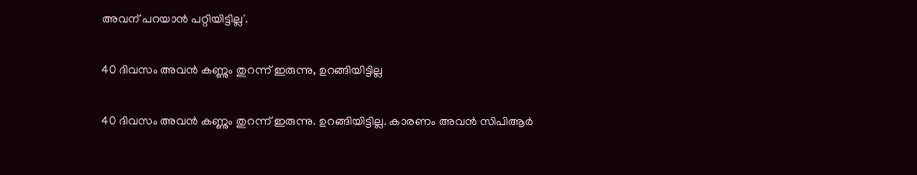അവന് പറയാന്‍ പറ്റിയിട്ടില്ല'.

40 ദിവസം അവന്‍ കണ്ണും തുറന്ന് ഇരുന്നു, ഉറങ്ങിയിട്ടില്ല

40 ദിവസം അവന്‍ കണ്ണും തുറന്ന് ഇരുന്നു. ഉറങ്ങിയിട്ടില്ല. കാരണം അവന്‍ സിപിആര്‍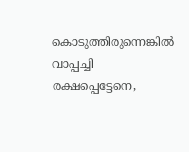കൊടുത്തിരുന്നെങ്കില്‍ വാപ്പച്ചി രക്ഷപ്പെട്ടേനെ,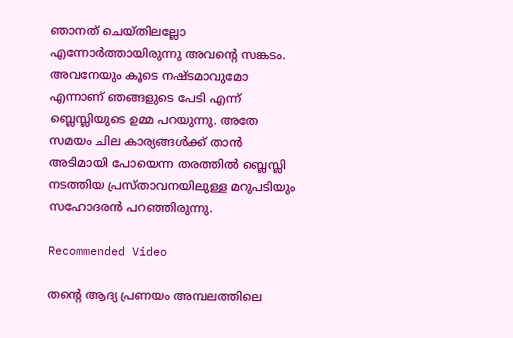ഞാനത് ചെയ്തിലല്ലോ എന്നോര്‍ത്തായിരുന്നു അവന്റെ സങ്കടം. അവനേയും കൂടെ നഷ്ടമാവുമോ എന്നാണ് ഞങ്ങളുടെ പേടി എന്ന് ബ്ലെസ്ലിയുടെ ഉമ്മ പറയുന്നു. അതേ സമയം ചില കാര്യങ്ങള്‍ക്ക് താന്‍ അടിമായി പോയെന്ന തരത്തില്‍ ബ്ലെസ്ലി നടത്തിയ പ്രസ്താവനയിലുള്ള മറുപടിയും സഹോദരന്‍ പറഞ്ഞിരുന്നു.

Recommended Video

തന്റെ ആദ്യ പ്രണയം അമ്പലത്തിലെ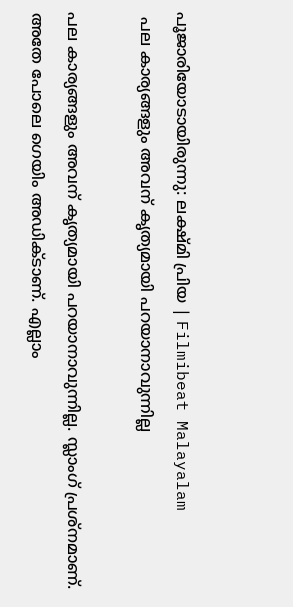പൂജാരിയോടായിരുന്നു: ലക്ഷ്മി പ്രിയ | Filmibeat Malayalam
 പല കാര്യങ്ങളും അവന് കൃത്യമായി പറയാനാവുന്നില്ല

പല കാര്യങ്ങളും അവന് കൃത്യമായി പറയാനാവുന്നില്ല. സ്ലാംഗ് പ്രശ്നമാണ്. അതേ പോലെ ഗെയിം അഡിക്ടാണ്. എല്ലാം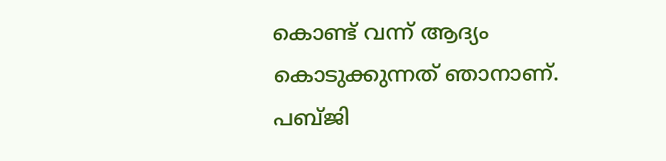കൊണ്ട് വന്ന് ആദ്യം കൊടുക്കുന്നത് ഞാനാണ്. പബ്ജി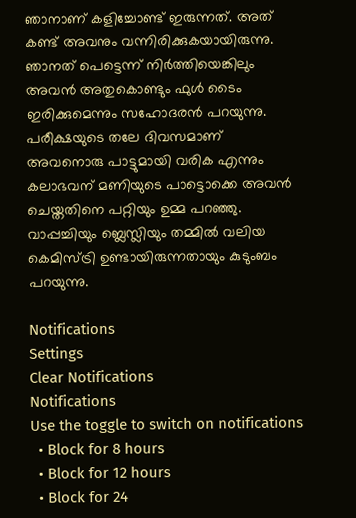ഞാനാണ് കളിച്ചോണ്ട് ഇരുന്നത്. അത് കണ്ട് അവനും വന്നിരിക്കുകയായിരുന്നു. ഞാനത് പെട്ടെന്ന് നിര്‍ത്തിയെങ്കിലും അവന്‍ അതുകൊണ്ടും ഫുള്‍ ടൈം ഇരിക്കുമെന്നും സഹോദരന്‍ പറയുന്നു. പരീക്ഷയുടെ തലേ ദിവസമാണ് അവനൊരു പാട്ടുമായി വരിക എന്നും കലാഭവന് മണിയുടെ പാട്ടൊക്കെ അവന്‍ ചെയ്തതിനെ പറ്റിയും ഉമ്മ പറഞ്ഞു. വാപ്പച്ചിയും ബ്ലെസ്ലിയും തമ്മില്‍ വലിയ കെമിസ്ട്രി ഉണ്ടായിരുന്നതായും കുടുംബം പറയുന്നു.

Notifications
Settings
Clear Notifications
Notifications
Use the toggle to switch on notifications
  • Block for 8 hours
  • Block for 12 hours
  • Block for 24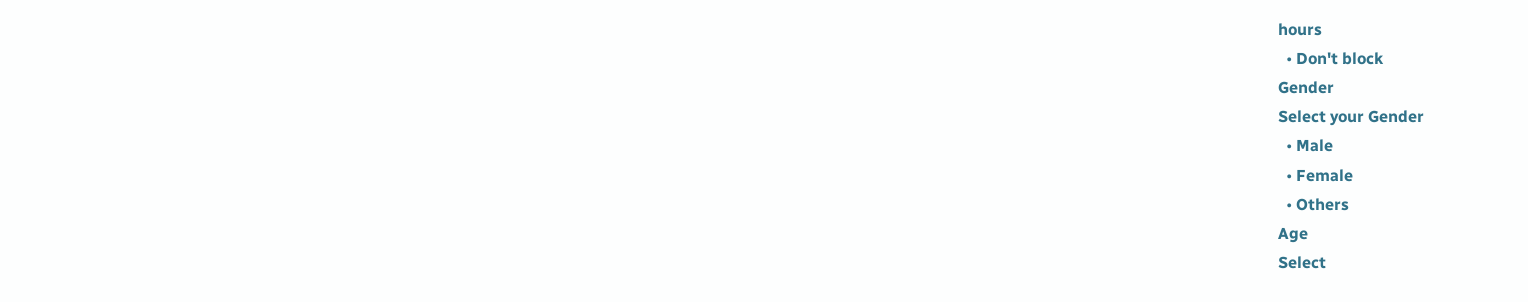hours
  • Don't block
Gender
Select your Gender
  • Male
  • Female
  • Others
Age
Select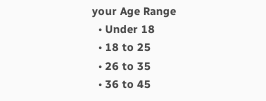your Age Range
  • Under 18
  • 18 to 25
  • 26 to 35
  • 36 to 45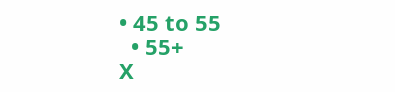• 45 to 55
  • 55+
X